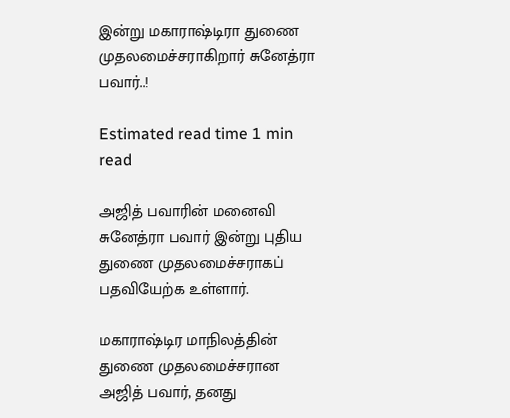இன்று மகாராஷ்டிரா துணை முதலமைச்சராகிறார் சுனேத்ரா பவார்..!

Estimated read time 1 min read

அஜித் பவாரின் மனைவி சுனேத்ரா பவார் இன்று புதிய துணை முதலமைச்சராகப் பதவியேற்க உள்ளார்.

மகாராஷ்டிர மாநிலத்தின் துணை முதலமைச்சரான அஜித் பவார், தனது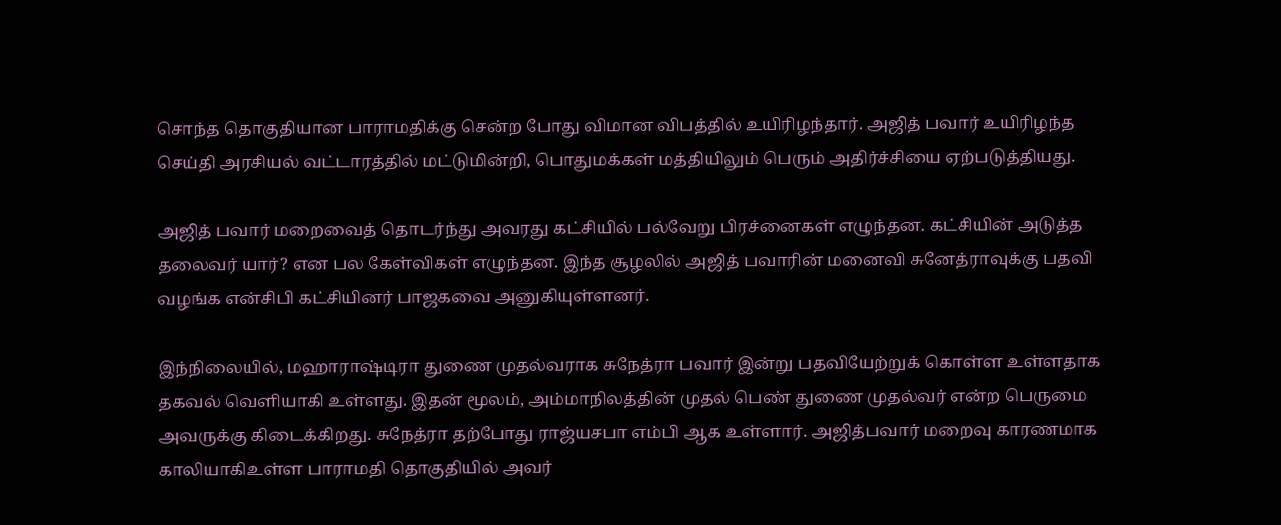சொந்த தொகுதியான பாராமதிக்கு சென்ற போது விமான விபத்தில் உயிரிழந்தார். அஜித் பவார் உயிரிழந்த செய்தி அரசியல் வட்டாரத்தில் மட்டுமின்றி, பொதுமக்கள் மத்தியிலும் பெரும் அதிர்ச்சியை ஏற்படுத்தியது.

அஜித் பவார் மறைவைத் தொடர்ந்து அவரது கட்சியில் பல்வேறு பிரச்னைகள் எழுந்தன. கட்சியின் அடுத்த தலைவர் யார்? என பல கேள்விகள் எழுந்தன. இந்த சூழலில் அஜித் பவாரின் மனைவி சுனேத்ராவுக்கு பதவி வழங்க என்சிபி கட்சியினர் பாஜகவை அனுகியுள்ளனர்.

இந்நிலையில், மஹாராஷ்டிரா துணை முதல்வராக சுநேத்ரா பவார் இன்று பதவியேற்றுக் கொள்ள உள்ளதாக தகவல் வெளியாகி உள்ளது. இதன் மூலம், அம்மாநிலத்தின் முதல் பெண் துணை முதல்வர் என்ற பெருமை அவருக்கு கிடைக்கிறது. சுநேத்ரா தற்போது ராஜ்யசபா எம்பி ஆக உள்ளார். அஜித்பவார் மறைவு காரணமாக காலியாகிஉள்ள பாராமதி தொகுதியில் அவர்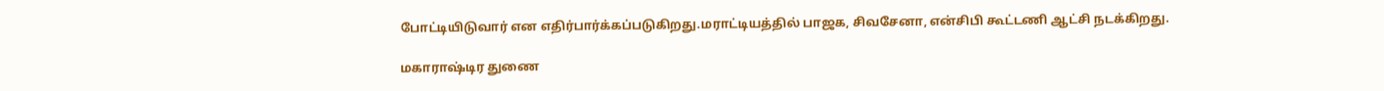போட்டியிடுவார் என எதிர்பார்க்கப்படுகிறது.மராட்டியத்தில் பாஜக, சிவசேனா, என்சிபி கூட்டணி ஆட்சி நடக்கிறது.

மகாராஷ்டிர துணை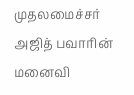முதலமைச்சர் அஜித் பவாரின் மனைவி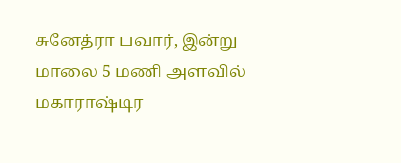சுனேத்ரா பவார், இன்று மாலை 5 மணி அளவில் மகாராஷ்டிர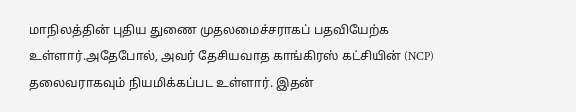மாநிலத்தின் புதிய துணை முதலமைச்சராகப் பதவியேற்க உள்ளார்.அதேபோல், அவர் தேசியவாத காங்கிரஸ் கட்சியின் (NCP) தலைவராகவும் நியமிக்கப்பட உள்ளார். இதன்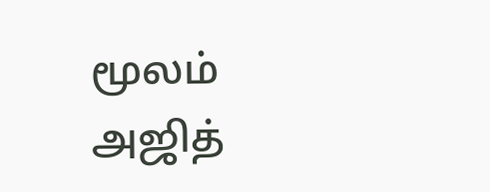மூலம் அஜித்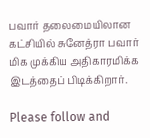பவார் தலைமையிலான கட்சியில் சுனேத்ரா பவார் மிக முக்கிய அதிகாரமிக்க இடத்தைப் பிடிக்கிறார்.

Please follow and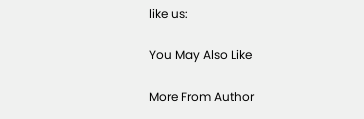like us:

You May Also Like

More From Author